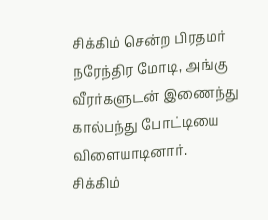சிக்கிம் சென்ற பிரதமர் நரேந்திர மோடி, அங்கு வீரர்களுடன் இணைந்து கால்பந்து போட்டியை விளையாடினார்.
சிக்கிம்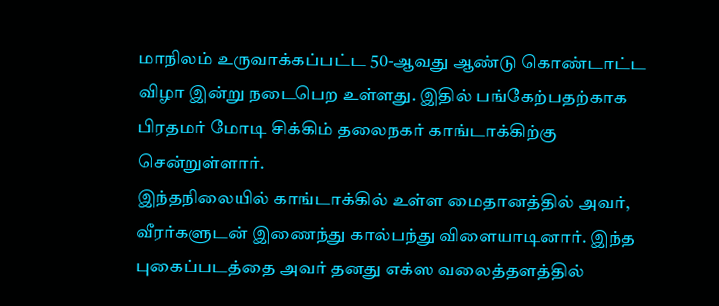மாநிலம் உருவாக்கப்பட்ட 50-ஆவது ஆண்டு கொண்டாட்ட விழா இன்று நடைபெற உள்ளது. இதில் பங்கேற்பதற்காக பிரதமர் மோடி சிக்கிம் தலைநகர் காங்டாக்கிற்கு சென்றுள்ளார்.
இந்தநிலையில் காங்டாக்கில் உள்ள மைதானத்தில் அவர், வீரர்களுடன் இணைந்து கால்பந்து விளையாடினார். இந்த புகைப்படத்தை அவர் தனது எக்ஸ வலைத்தளத்தில்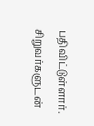பதிவிட்டுள்ளார். சிறுவர்களுடன்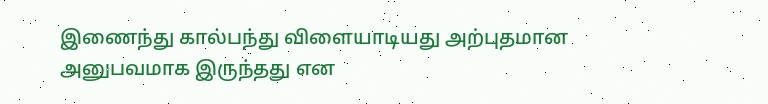இணைந்து கால்பந்து விளையாடியது அற்புதமான அனுபவமாக இருந்தது என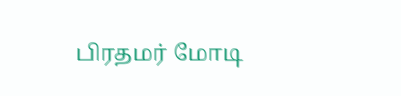பிரதமர் மோடி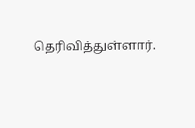தெரிவித்துள்ளார்.